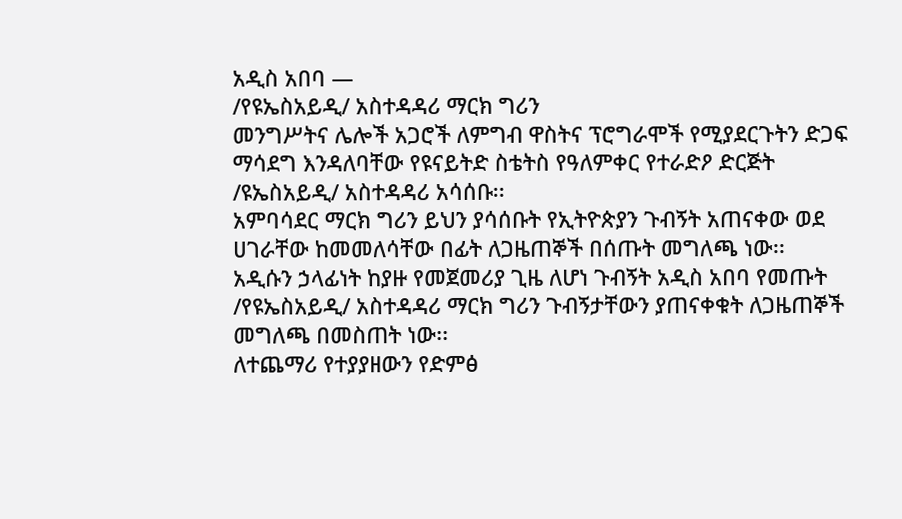አዲስ አበባ —
/የዩኤስአይዲ/ አስተዳዳሪ ማርክ ግሪን
መንግሥትና ሌሎች አጋሮች ለምግብ ዋስትና ፕሮግራሞች የሚያደርጉትን ድጋፍ ማሳደግ እንዳለባቸው የዩናይትድ ስቴትስ የዓለምቀር የተራድዖ ድርጅት /ዩኤስአይዲ/ አስተዳዳሪ አሳሰቡ፡፡
አምባሳደር ማርክ ግሪን ይህን ያሳሰቡት የኢትዮጵያን ጉብኝት አጠናቀው ወደ ሀገራቸው ከመመለሳቸው በፊት ለጋዜጠኞች በሰጡት መግለጫ ነው፡፡
አዲሱን ኃላፊነት ከያዙ የመጀመሪያ ጊዜ ለሆነ ጉብኝት አዲስ አበባ የመጡት /የዩኤስአይዲ/ አስተዳዳሪ ማርክ ግሪን ጉብኝታቸውን ያጠናቀቁት ለጋዜጠኞች መግለጫ በመስጠት ነው፡፡
ለተጨማሪ የተያያዘውን የድምፅ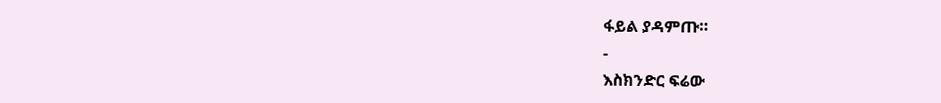ፋይል ያዳምጡ።
-
እስክንድር ፍሬው